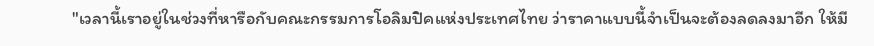"เวลานี้เราอยู่ในช่วงที่หารือกับคณะกรรมการโอลิมปิคแห่งประเทศไทย ว่าราคาแบบนี้จำเป็นจะต้องลดลงมาอีก ให้มี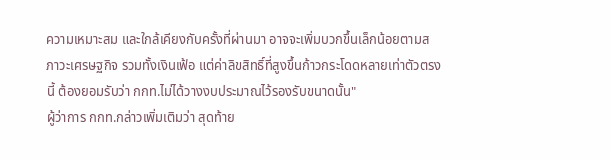ความเหมาะสม และใกล้เคียงกับครั้งที่ผ่านมา อาจจะเพิ่มบวกขึ้นเล็กน้อยตามสภาวะเศรษฐกิจ รวมทั้งเงินเฟ้อ แต่ค่าลิขสิทธิ์ที่สูงขึ้นก้าวกระโดดหลายเท่าตัวตรงนี้ ต้องยอมรับว่า กกท.ไม่ได้วางงบประมาณไว้รองรับขนาดนั้น"
ผู้ว่าการ กกท.กล่าวเพิ่มเติมว่า สุดท้าย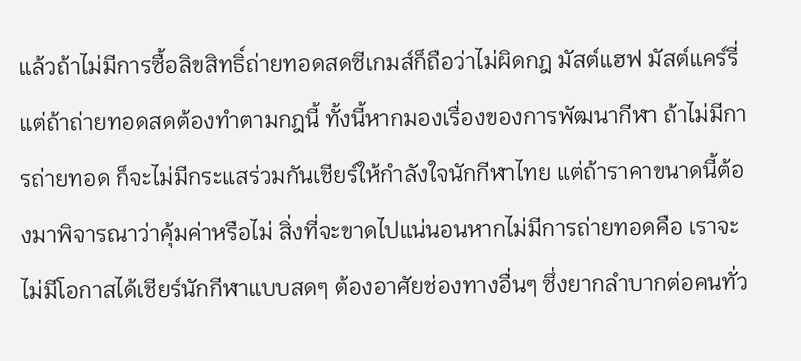แล้วถ้าไม่มีการซื้อลิขสิทธิ์ถ่ายทอดสดซีเกมส์ก็ถือว่าไม่ผิดกฎ มัสต์แฮฟ มัสต์แคร์รี่ แต่ถ้าถ่ายทอดสดต้องทำตามกฎนี้ ทั้งนี้หากมองเรื่องของการพัฒนากีฬา ถ้าไม่มีการถ่ายทอด ก็จะไม่มีกระแสร่วมกันเชียร์ให้กำลังใจนักกีฬาไทย แต่ถ้าราคาขนาดนี้ต้องมาพิจารณาว่าคุ้มค่าหรือไม่ สิ่งที่จะขาดไปแน่นอนหากไม่มีการถ่ายทอดคือ เราจะไม่มีโอกาสได้เชียร์นักกีฬาแบบสดๆ ต้องอาศัยช่องทางอื่นๆ ซึ่งยากลำบากต่อคนทั่ว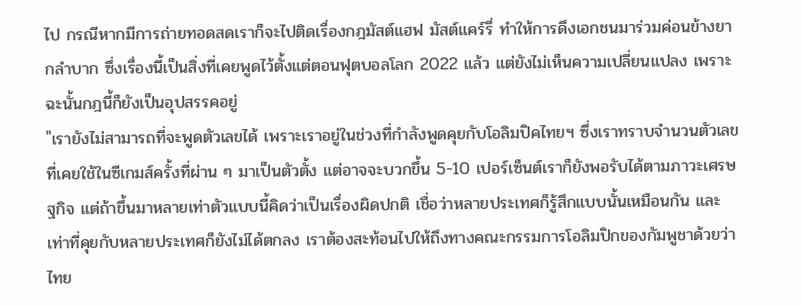ไป กรณีหากมีการถ่ายทอดสดเราก็จะไปติดเรื่องกฎมัสต์แฮฟ มัสต์แคร์รี่ ทำให้การดึงเอกชนมาร่วมค่อนข้างยากลำบาก ซึ่งเรื่องนี้เป็นสิ่งที่เคยพูดไว้ตั้งแต่ตอนฟุตบอลโลก 2022 แล้ว แต่ยังไม่เห็นความเปลี่ยนแปลง เพราะฉะนั้นกฎนี้ก็ยังเป็นอุปสรรคอยู่
"เรายังไม่สามารถที่จะพูดตัวเลขได้ เพราะเราอยู่ในช่วงที่กำลังพูดคุยกับโอลิมปิคไทยฯ ซึ่งเราทราบจำนวนตัวเลขที่เคยใช้ในซีเกมส์ครั้งที่ผ่าน ๆ มาเป็นตัวตั้ง แต่อาจจะบวกขึ้น 5-10 เปอร์เซ็นต์เราก็ยังพอรับได้ตามภาวะเศรษฐกิจ แต่ถ้าขึ้นมาหลายเท่าตัวแบบนี้คิดว่าเป็นเรื่องผิดปกติ เชื่อว่าหลายประเทศก็รู้สึกแบบนั้นเหมือนกัน และเท่าที่คุยกับหลายประเทศก็ยังไม่ได้ตกลง เราต้องสะท้อนไปให้ถึงทางคณะกรรมการโอลิมปิกของกัมพูชาด้วยว่า ไทย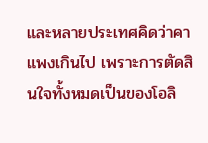และหลายประเทศคิดว่าคาแพงเกินไป เพราะการตัดสินใจทั้งหมดเป็นของโอลิ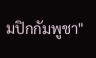มปิกกัมพูชา"